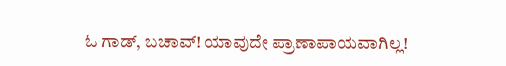ಓ ಗಾಡ್, ಬಚಾವ್! ಯಾವುದೇ ಪ್ರಾಣಾಪಾಯವಾಗಿಲ್ಲ!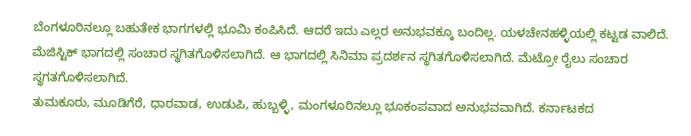ಬೆಂಗಳೂರಿನಲ್ಲೂ ಬಹುತೇಕ ಭಾಗಗಳಲ್ಲಿ ಭೂಮಿ ಕಂಪಿಸಿದೆ. ಆದರೆ ಇದು ಎಲ್ಲರ ಅನುಭವಕ್ಕೂ ಬಂದಿಲ್ಲ. ಯಳಚೇನಹಳ್ಳಿಯಲ್ಲಿ ಕಟ್ಟಡ ವಾಲಿದೆ. ಮೆಜಿಸ್ಟಿಕ್ ಭಾಗದಲ್ಲಿ ಸಂಚಾರ ಸ್ಥಗಿತಗೊಳಿಸಲಾಗಿದೆ. ಆ ಭಾಗದಲ್ಲಿ ಸಿನಿಮಾ ಪ್ರದರ್ಶನ ಸ್ಥಗಿತಗೊಳಿಸಲಾಗಿದೆ. ಮೆಟ್ರೋ ರೈಲು ಸಂಚಾರ ಸ್ಥಗತಗೊಳಿಸಲಾಗಿದೆ.
ತುಮಕೂರು, ಮೂಡಿಗೆರೆ, ಧಾರವಾಡ, ಉಡುಪಿ, ಹುಬ್ಬಳ್ಳಿ, ಮಂಗಳೂರಿನಲ್ಲೂ ಭೂಕಂಪವಾದ ಅನುಭವವಾಗಿದೆ. ಕರ್ನಾಟಕದ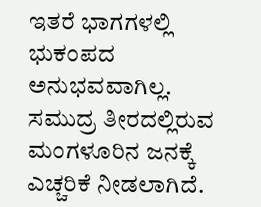ಇತರೆ ಭಾಗಗಳಲ್ಲಿ ಭುಕಂಪದ ಅನುಭವವಾಗಿಲ್ಲ. ಸಮುದ್ರ ತೀರದಲ್ಲಿರುವ ಮಂಗಳೂರಿನ ಜನಕ್ಕೆ ಎಚ್ಚರಿಕೆ ನೀಡಲಾಗಿದೆ.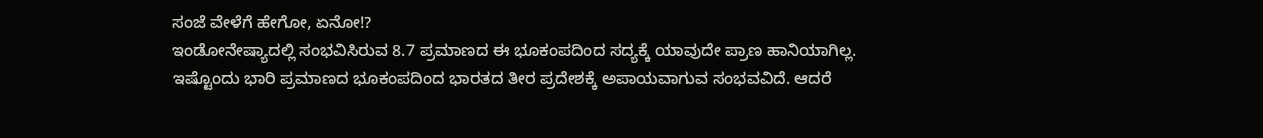ಸಂಜೆ ವೇಳೆಗೆ ಹೇಗೋ, ಏನೋ!?
ಇಂಡೋನೇಷ್ಯಾದಲ್ಲಿ ಸಂಭವಿಸಿರುವ 8.7 ಪ್ರಮಾಣದ ಈ ಭೂಕಂಪದಿಂದ ಸದ್ಯಕ್ಕೆ ಯಾವುದೇ ಪ್ರಾಣ ಹಾನಿಯಾಗಿಲ್ಲ. ಇಷ್ಟೊಂದು ಭಾರಿ ಪ್ರಮಾಣದ ಭೂಕಂಪದಿಂದ ಭಾರತದ ತೀರ ಪ್ರದೇಶಕ್ಕೆ ಅಪಾಯವಾಗುವ ಸಂಭವವಿದೆ. ಆದರೆ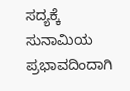ಸದ್ಯಕ್ಕೆ ಸುನಾಮಿಯ ಪ್ರಭಾವದಿಂದಾಗಿ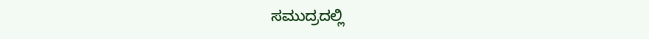ಸಮುದ್ರದಲ್ಲಿ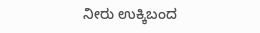ನೀರು ಉಕ್ಕಿಬಂದ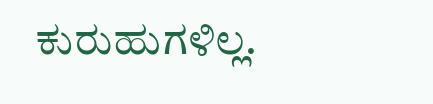ಕುರುಹುಗಳಿಲ್ಲ.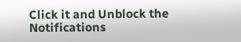Click it and Unblock the Notifications